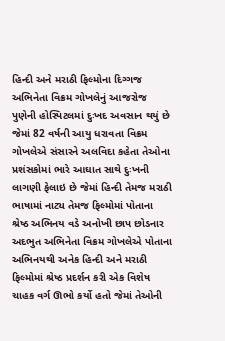હિન્દી અને મરાઠી ફિલ્મોના દિગ્ગજ અભિનેતા વિક્રમ ગોખલેનું આજરોજ પુણેની હોસ્પિટલમાં દુઃખદ અવસાન થયું છે જેમાં 82 વર્ષની આયુ ધરાવતા વિક્રમ ગોખલેએ સંસારને અલવિદા કહેતા તેઓના પ્રશંસકોમાં ભારે આઘાત સાથે દુઃખની લાગણી ફેલાઇ છે જેમાં હિન્દી તેમજ મરાઠી ભાષામાં નાટ્ય તેમજ ફિલ્મોમાં પોતાના શ્રેષ્ઠ અભિનય વડે અનોખી છાપ છોડનાર અદભુત અભિનેતા વિક્રમ ગોખલેએ પોતાના અભિનયથી અનેક હિન્દી અને મરાઠી ફિલ્મોમાં શ્રેષ્ઠ પ્રદર્શન કરી એક વિશેષ ચાહક વર્ગ ઊભો કર્યો હતો જેમાં તેઓની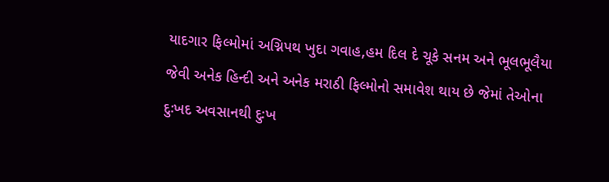યાદગાર ફિલ્મોમાં અગ્નિપથ ખુદા ગવાહ,હમ દિલ દે ચૂકે સનમ અને ભૂલભૂલૈયા જેવી અનેક હિન્દી અને અનેક મરાઠી ફિલ્મોનો સમાવેશ થાય છે જેમાં તેઓના દુઃખદ અવસાનથી દુઃખ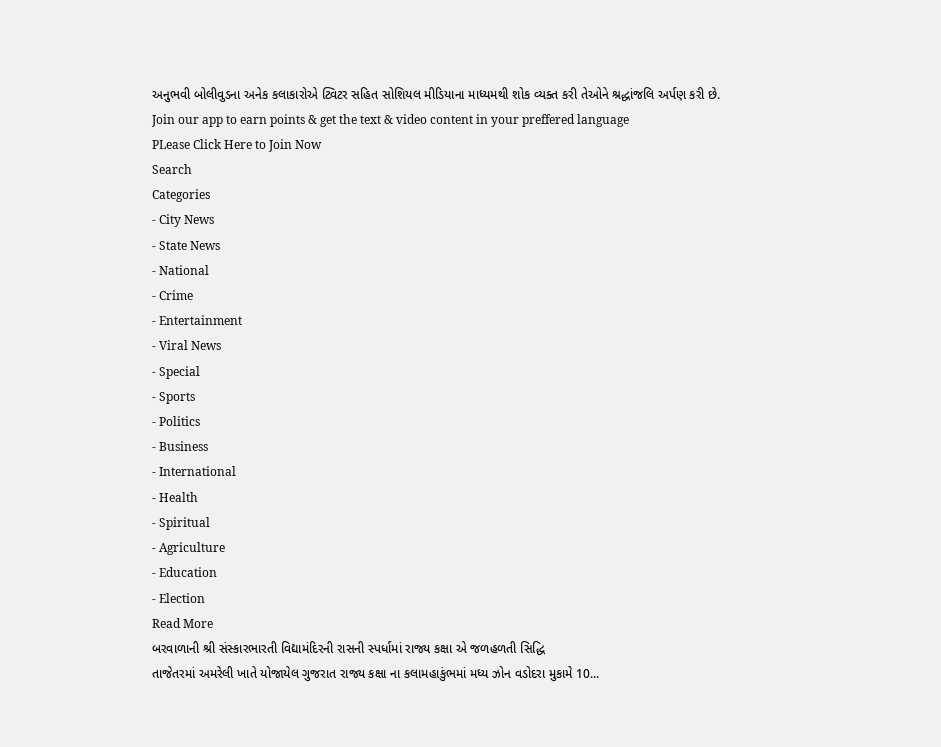અનુભવી બોલીવુડના અનેક કલાકારોએ ટ્વિટર સહિત સોશિયલ મીડિયાના માધ્યમથી શોક વ્યક્ત કરી તેઓને શ્રદ્ધાંજલિ અર્પણ કરી છે.
Join our app to earn points & get the text & video content in your preffered language
PLease Click Here to Join Now
Search
Categories
- City News
- State News
- National
- Crime
- Entertainment
- Viral News
- Special
- Sports
- Politics
- Business
- International
- Health
- Spiritual
- Agriculture
- Education
- Election
Read More
બરવાળાની શ્રી સંસ્કારભારતી વિદ્યામંદિરની રાસની સ્પર્ધામાં રાજ્ય કક્ષા એ જળહળતી સિદ્ધિ
તાજેતરમાં અમરેલી ખાતે યોજાયેલ ગુજરાત રાજ્ય કક્ષા ના કલામહાકુંભમાં મધ્ય ઝોન વડોદરા મુકામે 10...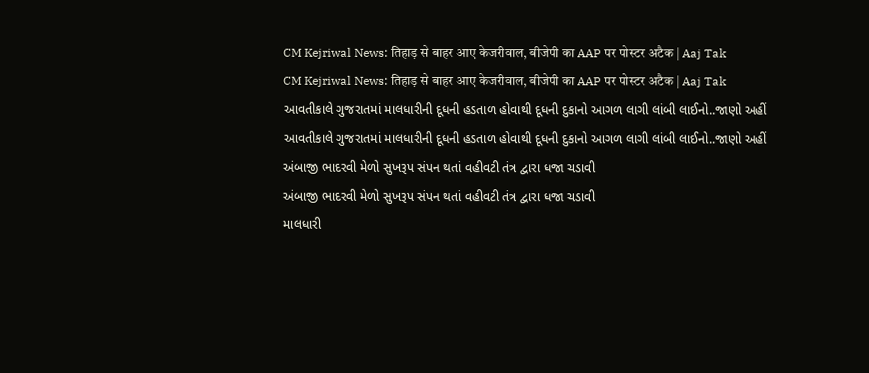CM Kejriwal News: तिहाड़ से बाहर आए केजरीवाल, बीजेपी का AAP पर पोस्टर अटैक | Aaj Tak
CM Kejriwal News: तिहाड़ से बाहर आए केजरीवाल, बीजेपी का AAP पर पोस्टर अटैक | Aaj Tak
આવતીકાલે ગુજરાતમાં માલધારીની દૂધની હડતાળ હોવાથી દૂધની દુકાનો આગળ લાગી લાંબી લાઈનો..જાણો અહીં
આવતીકાલે ગુજરાતમાં માલધારીની દૂધની હડતાળ હોવાથી દૂધની દુકાનો આગળ લાગી લાંબી લાઈનો..જાણો અહીં
અંબાજી ભાદરવી મેળો સુખરૂપ સંપન થતાં વહીવટી તંત્ર દ્વારા ધજા ચડાવી
અંબાજી ભાદરવી મેળો સુખરૂપ સંપન થતાં વહીવટી તંત્ર દ્વારા ધજા ચડાવી
માલધારી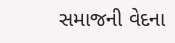સમાજની વેદના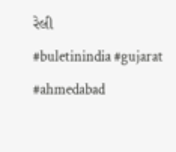રેલી
#buletinindia #gujarat #ahmedabad